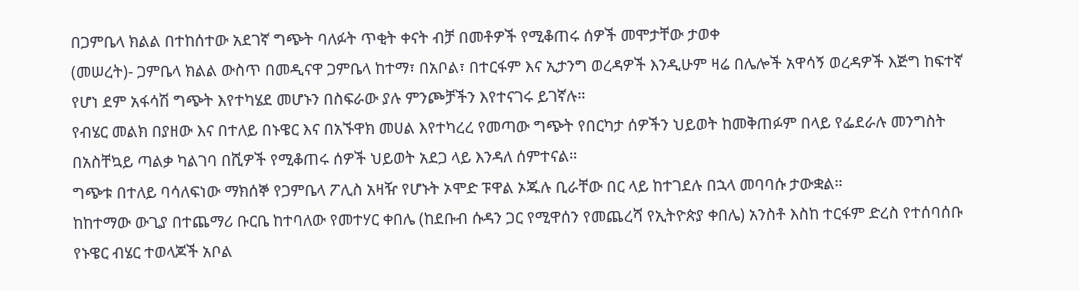በጋምቤላ ክልል በተከሰተው አደገኛ ግጭት ባለፉት ጥቂት ቀናት ብቻ በመቶዎች የሚቆጠሩ ሰዎች መሞታቸው ታወቀ
(መሠረት)- ጋምቤላ ክልል ውስጥ በመዲናዋ ጋምቤላ ከተማ፣ በአቦል፣ በተርፋም እና ኢታንግ ወረዳዎች እንዲሁም ዛሬ በሌሎች አዋሳኝ ወረዳዎች እጅግ ከፍተኛ የሆነ ደም አፋሳሽ ግጭት እየተካሄደ መሆኑን በስፍራው ያሉ ምንጮቻችን እየተናገሩ ይገኛሉ።
የብሄር መልክ በያዘው እና በተለይ በኑዌር እና በአኙዋክ መሀል እየተካረረ የመጣው ግጭት የበርካታ ሰዎችን ህይወት ከመቅጠፉም በላይ የፌደራሉ መንግስት በአስቸኳይ ጣልቃ ካልገባ በሺዎች የሚቆጠሩ ሰዎች ህይወት አደጋ ላይ እንዳለ ሰምተናል።
ግጭቱ በተለይ ባሳለፍነው ማክሰኞ የጋምቤላ ፖሊስ አዛዥ የሆኑት ኦሞድ ፑዋል ኦጁሉ ቢራቸው በር ላይ ከተገደሉ በኋላ መባባሱ ታውቋል።
ከከተማው ውጊያ በተጨማሪ ቡርቤ ከተባለው የመተሃር ቀበሌ (ከደቡብ ሱዳን ጋር የሚዋሰን የመጨረሻ የኢትዮጵያ ቀበሌ) አንስቶ እስከ ተርፋም ድረስ የተሰባሰቡ የኑዌር ብሄር ተወላጆች አቦል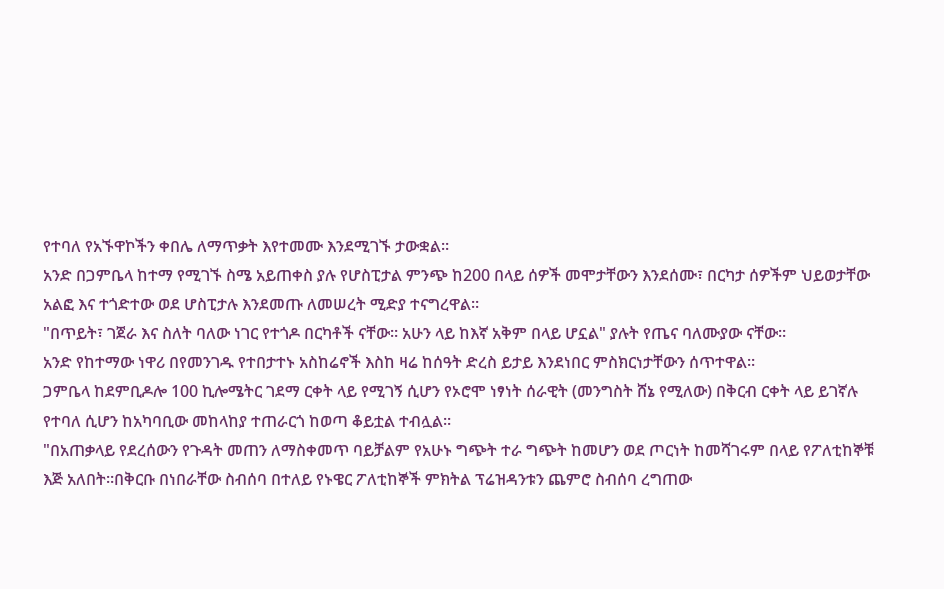የተባለ የአኙዋኮችን ቀበሌ ለማጥቃት እየተመሙ እንደሚገኙ ታውቋል።
አንድ በጋምቤላ ከተማ የሚገኙ ስሜ አይጠቀስ ያሉ የሆስፒታል ምንጭ ከ200 በላይ ሰዎች መሞታቸውን እንደሰሙ፣ በርካታ ሰዎችም ህይወታቸው አልፎ እና ተጎድተው ወደ ሆስፒታሉ እንደመጡ ለመሠረት ሚድያ ተናግረዋል።
"በጥይት፣ ገጀራ እና ስለት ባለው ነገር የተጎዶ በርካቶች ናቸው። አሁን ላይ ከእኛ አቅም በላይ ሆኗል" ያሉት የጤና ባለሙያው ናቸው።
አንድ የከተማው ነዋሪ በየመንገዱ የተበታተኑ አስከሬኖች እስከ ዛሬ ከሰዓት ድረስ ይታይ እንደነበር ምስክርነታቸውን ሰጥተዋል።
ጋምቤላ ከደምቢዶሎ 100 ኪሎሜትር ገደማ ርቀት ላይ የሚገኝ ሲሆን የኦሮሞ ነፃነት ሰራዊት (መንግስት ሸኔ የሚለው) በቅርብ ርቀት ላይ ይገኛሉ የተባለ ሲሆን ከአካባቢው መከላከያ ተጠራርጎ ከወጣ ቆይቷል ተብሏል።
"በአጠቃላይ የደረሰውን የጉዳት መጠን ለማስቀመጥ ባይቻልም የአሁኑ ግጭት ተራ ግጭት ከመሆን ወደ ጦርነት ከመሻገሩም በላይ የፖለቲከኞቹ እጅ አለበት።በቅርቡ በነበራቸው ስብሰባ በተለይ የኑዌር ፖለቲከኞች ምክትል ፕሬዝዳንቱን ጨምሮ ስብሰባ ረግጠው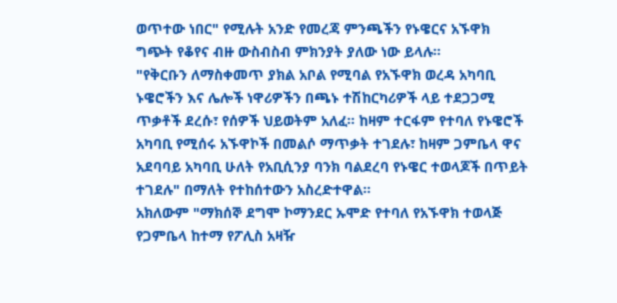ወጥተው ነበር" የሚሉት አንድ የመረጃ ምንጫችን የኑዌርና አኙዋክ ግጭት የቆየና ብዙ ውስብስብ ምክንያት ያለው ነው ይላሉ።
"የቅርቡን ለማስቀመጥ ያክል አቦል የሚባል የአኙዋክ ወረዳ አካባቢ ኑዌሮችን እና ሌሎች ነዋሪዎችን በጫኑ ተሽከርካሪዎች ላይ ተደጋጋሚ ጥቃቶች ደረሱ፣ የሰዎች ህይወትም አለፈ። ከዛም ተርፋም የተባለ የኑዌሮች አካባቢ የሚሰሩ አኙዋኮች በመልሶ ማጥቃት ተገደሉ፣ ከዛም ጋምቤላ ዋና አደባባይ አካባቢ ሁለት የአቢሲንያ ባንክ ባልደረባ የኑዌር ተወላጆች በጥይት ተገደሉ" በማለት የተከሰተውን አስረድተዋል።
አክለውም "ማክሰኞ ደግሞ ኮማንደር ኡሞድ የተባለ የአኙዋክ ተወላጅ የጋምቤላ ከተማ የፖሊስ አዛዥ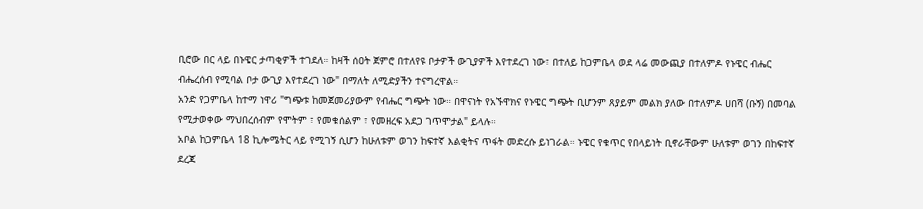ቢሮው በር ላይ በኑዌር ታጣቂዎች ተገደለ። ከዛች ሰዐት ጀምሮ በተለየዩ ቦታዎች ውጊያዎች እየተደረገ ነው፣ በተለይ ከጋምቤላ ወደ ላሬ መውጪያ በተለምዶ የኑዌር ብሔር ብሔረሰብ የሚባል ቦታ ውጊያ እየተደረገ ነው" በማለት ለሚድያችን ተናግረዋል።
አንድ የጋምቤላ ከተማ ነዋሪ "ግጭቱ ከመጀመሪያውም የብሔር ግጭት ነው። በዋናነት የአኙዋክና የኑዌር ግጭት ቢሆንም ጸያይም መልክ ያለው በተለምዶ ሀበሻ (ቡኝ) በመባል የሚታወቀው ማህበረሰብም የሞትም ፣ የመቁሰልም ፣ የመዘረፍ አደጋ ገጥሞታል" ይላሉ።
አቦል ከጋምቤላ 18 ኪሎሜትር ላይ የሚገኝ ሲሆን ከሁለቱም ወገን ከፍተኛ እልቂትና ጥፋት መድረሱ ይነገራል። ኑዌር የቁጥር የበላይነት ቢኖራቸውም ሁለቱም ወገን በከፍተኛ ደረጃ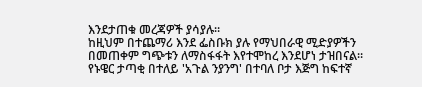እንደታጠቁ መረጃዎች ያሳያሉ።
ከዚህም በተጨማሪ እንደ ፌስቡክ ያሉ የማህበራዊ ሚድያዎችን በመጠቀም ግጭቱን ለማስፋፋት እየተሞከረ እንደሆነ ታዝበናል።
የኑዌር ታጣቂ በተለይ 'አጉል ንያንግ' በተባለ ቦታ እጅግ ከፍተኛ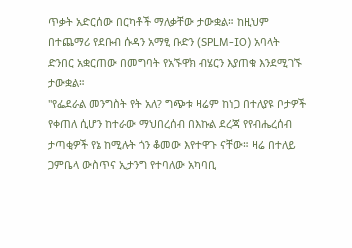ጥቃት አድርሰው በርካቶች ማለቃቸው ታውቋል። ከዚህም በተጨማሪ የደቡብ ሱዳን አማፂ ቡድን (SPLM-IO) አባላት ድንበር አቋርጠው በመግባት የአኙዋክ ብሄርን እያጠቁ እንደሚገኙ ታውቋል።
"የፌደራል መንግስት የት አለ? ግጭቱ ዛሬም ከነጋ በተለያዩ ቦታዎች የቀጠለ ሲሆን ከተራው ማህበረሰብ በእኩል ደረጃ የየብሔረሰብ ታጣቂዎች የኔ ከሚሉት ጎን ቆመው እየተዋጉ ናቸው። ዛሬ በተለይ ጋምቤላ ውስጥና ኢታንግ የተባለው አካባቢ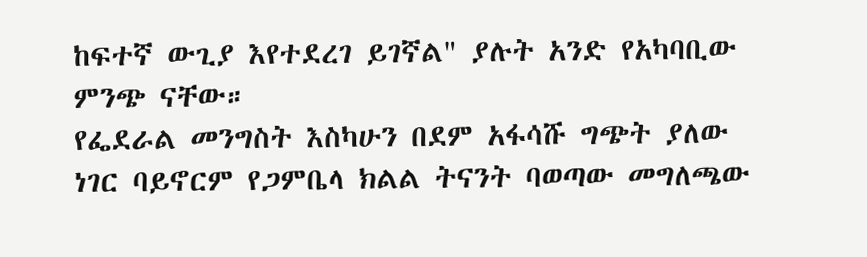ከፍተኛ ውጊያ እየተደረገ ይገኛል" ያሉት አንድ የአካባቢው ምንጭ ናቸው።
የፌደራል መንግስት እስካሁን በደም አፋሳሹ ግጭት ያለው ነገር ባይኖርም የጋምቤላ ክልል ትናንት ባወጣው መግለጫው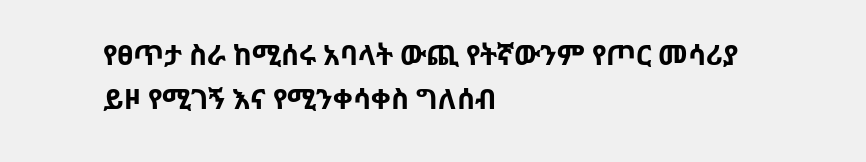የፀጥታ ስራ ከሚሰሩ አባላት ውጪ የትኛውንም የጦር መሳሪያ ይዞ የሚገኝ እና የሚንቀሳቀስ ግለሰብ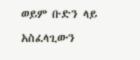ወይም ቡድን ላይ አስፈላጊውን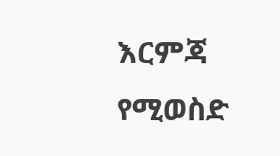እርምጃ የሚወስድ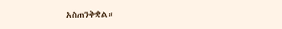አስጠንቅቋል።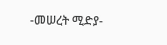-መሠረት ሚድያ-